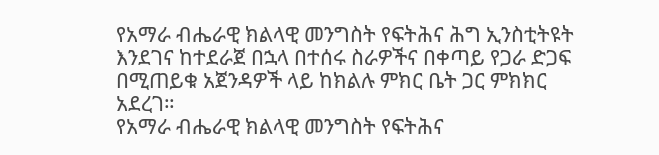የአማራ ብሔራዊ ክልላዊ መንግስት የፍትሕና ሕግ ኢንስቲትዩት እንደገና ከተደራጀ በኋላ በተሰሩ ስራዎችና በቀጣይ የጋራ ድጋፍ በሚጠይቁ አጀንዳዎች ላይ ከክልሉ ምክር ቤት ጋር ምክክር አደረገ።
የአማራ ብሔራዊ ክልላዊ መንግስት የፍትሕና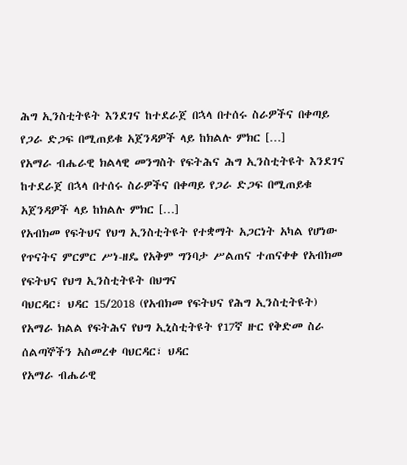ሕግ ኢንስቲትዩት እንደገና ከተደራጀ በኋላ በተሰሩ ስራዎችና በቀጣይ የጋራ ድጋፍ በሚጠይቁ አጀንዳዎች ላይ ከክልሉ ምክር […]
የአማራ ብሔራዊ ክልላዊ መንግስት የፍትሕና ሕግ ኢንስቲትዩት እንደገና ከተደራጀ በኋላ በተሰሩ ስራዎችና በቀጣይ የጋራ ድጋፍ በሚጠይቁ አጀንዳዎች ላይ ከክልሉ ምክር […]
የአብክመ የፍትህና የህግ ኢንስቲትዩት የተቋማት አጋርነት አካል የሆነው የጥናትና ምርምር ሥነ-ዘዴ የአቅም ግንባታ ሥልጠና ተጠናቀቀ የአብክመ የፍትህና የህግ ኢንስቲትዩት በህግና
ባህርዳር፣ ህዳር 15/2018 (የአብክመ የፍትህና የሕግ ኢንስቲትዩት) የአማራ ክልል የፍትሕና የህግ ኢኒስቲትዩት የ17ኛ ዙር የቅድመ ስራ ሰልጣኞችን አስመረቀ ባህርዳር፣ ህዳር
የአማራ ብሔራዊ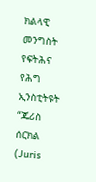ክልላዊ መንግስት የፍትሕና የሕግ ኢንስቲትዩት “ጁሪስ ሰርክል (Juris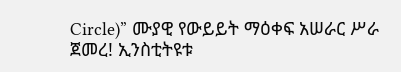Circle)” ሙያዊ የውይይት ማዕቀፍ አሠራር ሥራ ጀመረ! ኢንስቲትዩቱ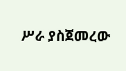ሥራ ያስጀመረው